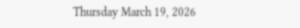Thursday March 19, 2026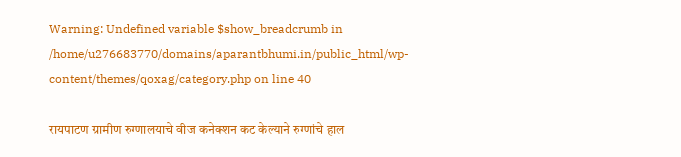Warning: Undefined variable $show_breadcrumb in /home/u276683770/domains/aparantbhumi.in/public_html/wp-content/themes/qoxag/category.php on line 40

रायपाटण ग्रामीण रुग्णालयाचे वीज कनेक्शन कट केल्याने रुग्णांचे हाल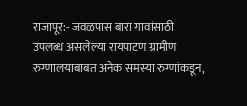राजापूर:- जवळपास बारा गावांसाठी उपलब्ध असलेल्या रायपाटण ग्रामीण रुग्णालयाबाबत अनेक समस्या रुग्णांकडून,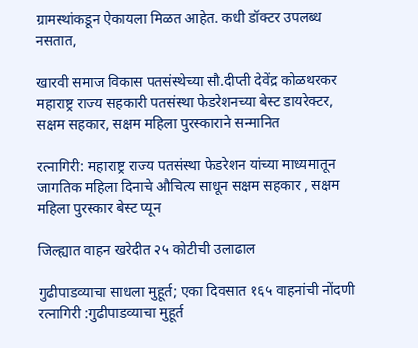ग्रामस्थांकडून ऐकायला मिळत आहेत. कधी डॉक्टर उपलब्ध नसतात,

खारवी समाज विकास पतसंस्थेच्या सौ.दीप्ती देवेंद्र कोळथरकर महाराष्ट्र राज्य सहकारी पतसंस्था फेडरेशनच्या बेस्ट डायरेक्टर, सक्षम सहकार, सक्षम महिला पुरस्काराने सन्मानित

रत्नागिरी: महाराष्ट्र राज्य पतसंस्था फेडरेशन यांच्या माध्यमातून जागतिक महिला दिनाचे औचित्य साधून सक्षम सहकार , सक्षम महिला पुरस्कार बेस्ट प्यून

जिल्ह्यात वाहन खरेदीत २५ कोटीची उलाढाल

गुढीपाडव्याचा साधला मुहूर्त; एका दिवसात १६५ वाहनांची नोंदणी रत्नागिरी :गुढीपाडव्याचा मुहूर्त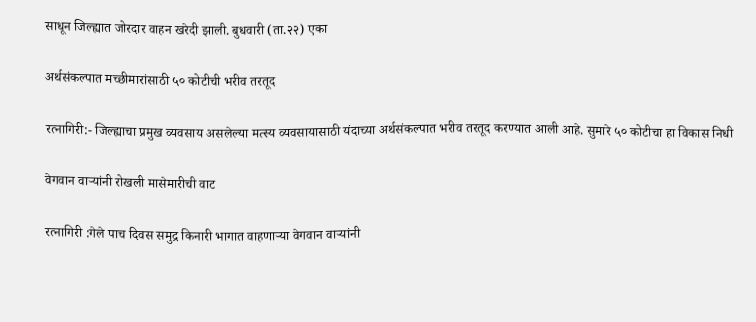साधून जिल्ह्यात जोरदार वाहन खरेदी झाली. बुधवारी (ता.२२) एका

अर्थसंकल्पात मच्छीमारांसाठी ५० कोटीची भरीव तरतूद

रत्नागिरी:- जिल्ह्याचा प्रमुख व्यवसाय असलेल्या मत्स्य व्यवसायासाठी यंदाच्या अर्थसंकल्पात भरीव तरतूद करण्यात आली आहे. सुमारे ५० कोटीचा हा विकास निधी

वेगवान वाऱ्यांनी रोखली मासेमारीची वाट

रत्नागिरी :गेले पाच दिवस समुद्र किनारी भागात वाहणार्‍या वेगवान वार्‍यांनी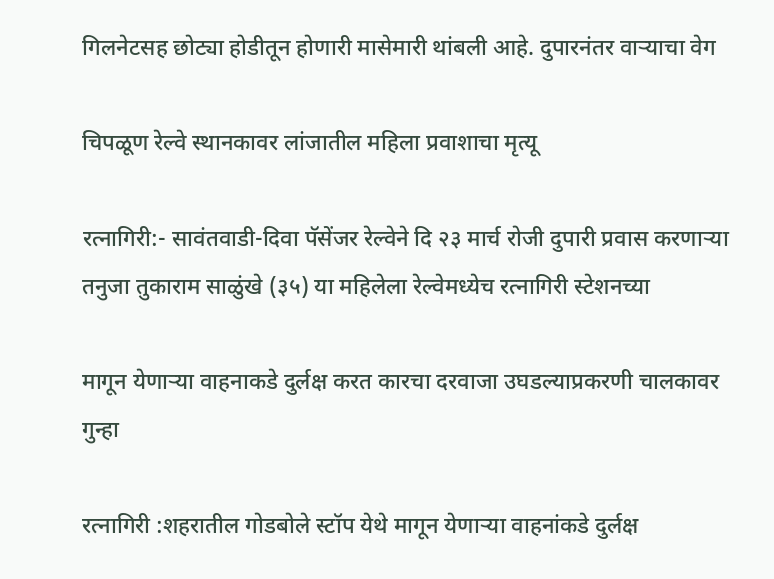गिलनेटसह छोट्या होडीतून होणारी मासेमारी थांबली आहे. दुपारनंतर वार्‍याचा वेग

चिपळूण रेल्वे स्थानकावर लांजातील महिला प्रवाशाचा मृत्यू

रत्‍नागिरी:- सावंतवाडी-दिवा पॅसेंजर रेल्वेने दि २३ मार्च रोजी दुपारी प्रवास करणाऱ्या तनुजा तुकाराम साळुंखे (३५) या महिलेला रेल्वेमध्येच रत्नागिरी स्टेशनच्या

मागून येणाऱ्या वाहनाकडे दुर्लक्ष करत कारचा दरवाजा उघडल्याप्रकरणी चालकावर गुन्हा

रत्नागिरी :शहरातील गोडबोले स्टॉप येथे मागून येणाऱ्या वाहनांकडे दुर्लक्ष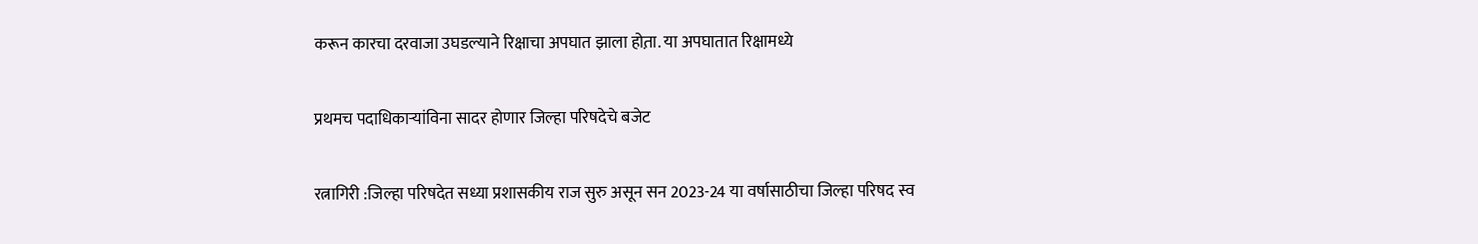करून कारचा दरवाजा उघडल्याने रिक्षाचा अपघात झाला होत़ा. या अपघातात रिक्षामध्ये

प्रथमच पदाधिकाऱ्यांविना सादर होणार जिल्हा परिषदेचे बजेट

रत्नागिरी :जिल्हा परिषदेत सध्या प्रशासकीय राज सुरु असून सन 2023-24 या वर्षासाठीचा जिल्हा परिषद स्व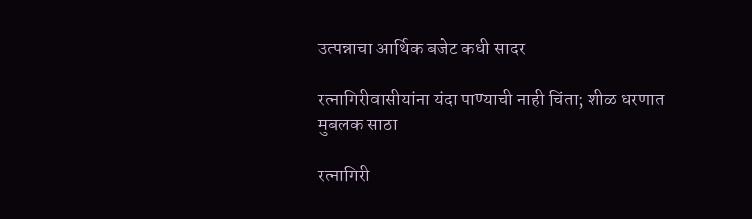उत्पन्नाचा आर्थिक बजेट कधी सादर

रत्नागिरीवासीयांना यंदा पाण्याची नाही चिंता; शीळ धरणात मुबलक साठा

रत्नागिरी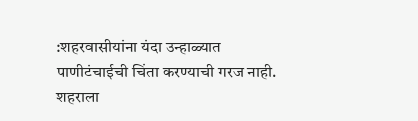:शहरवासीयांना यंदा उन्हाळ्यात पाणीटंचाईची चिंता करण्याची गरज नाही. शहराला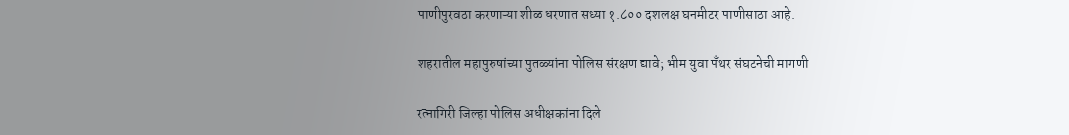पाणीपुरवठा करणाऱ्या शीळ धरणात सध्या १.८०० दशलक्ष घनमीटर पाणीसाठा आहे.

शहरातील महापुरुषांच्या पुतळ्यांना पोलिस संरक्षण द्यावे; भीम युवा पँथर संघटनेची मागणी

रत्नागिरी जिल्हा पोलिस अधीक्षकांना दिले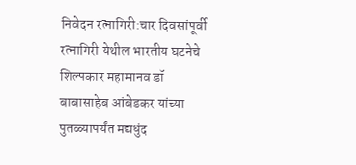निवेदन रत्नागिरी:चार दिवसांपूर्वी रत्नागिरी येथील भारतीय घटनेचे शिल्पकार महामानव डॉ बाबासाहेब आंबेडकर यांच्या पुतळ्यापर्यंत मद्यधुंद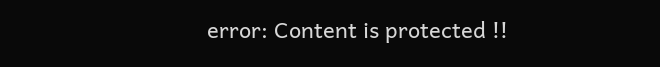error: Content is protected !!